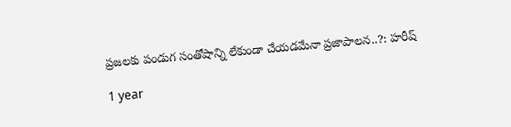ప్రజలకు పండుగ సంతోషాన్ని లేకుండా చేయడమేనా ప్రజాపాలన..?: హరీష్

1 year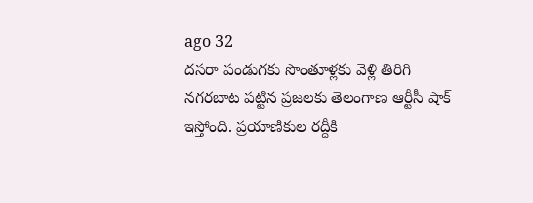ago 32
దసరా పండుగకు సొంతూళ్లకు వెళ్లి తిరిగి నగరబాట పట్టిన ప్రజలకు తెలంగాణ ఆర్టీసీ షాక్ ఇస్తోంది. ప్రయాణికుల రద్దీకి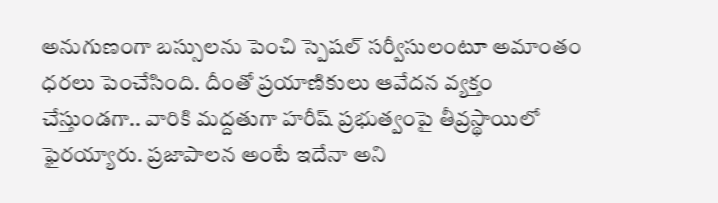అనుగుణంగా బస్సులను పెంచి స్పెషల్ సర్వీసులంటూ అమాంతం ధరలు పెంచేసింది. దీంతో ప్రయాణికులు ఆవేదన వ్యక్తం చేస్తుండగా.. వారికి మద్దతుగా హరీష్ ప్రభుత్వంపై తీవ్రస్థాయిలో ఫైరయ్యారు. ప్రజాపాలన అంటే ఇదేనా అని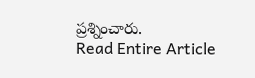ప్రశ్నించారు.
Read Entire Article